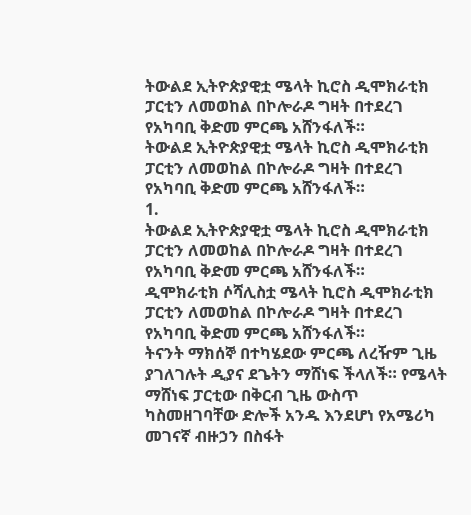ትውልደ ኢትዮጵያዊቷ ሜላት ኪሮስ ዲሞክራቲክ ፓርቲን ለመወከል በኮሎራዶ ግዛት በተደረገ የአካባቢ ቅድመ ምርጫ አሸንፋለች።
ትውልደ ኢትዮጵያዊቷ ሜላት ኪሮስ ዲሞክራቲክ ፓርቲን ለመወከል በኮሎራዶ ግዛት በተደረገ የአካባቢ ቅድመ ምርጫ አሸንፋለች።
1.
ትውልደ ኢትዮጵያዊቷ ሜላት ኪሮስ ዲሞክራቲክ ፓርቲን ለመወከል በኮሎራዶ ግዛት በተደረገ የአካባቢ ቅድመ ምርጫ አሸንፋለች።
ዲሞክራቲክ ሶሻሊስቷ ሜላት ኪሮስ ዲሞክራቲክ ፓርቲን ለመወከል በኮሎራዶ ግዛት በተደረገ የአካባቢ ቅድመ ምርጫ አሸንፋለች።
ትናንት ማክሰኞ በተካሄደው ምርጫ ለረዥም ጊዜ ያገለገሉት ዲያና ደጌትን ማሸነፍ ችላለች። የሜላት ማሸነፍ ፓርቲው በቅርብ ጊዜ ውስጥ ካስመዘገባቸው ድሎች አንዱ እንደሆነ የአሜሪካ መገናኛ ብዙኃን በስፋት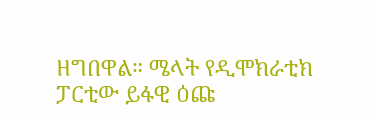ዘግበዋል። ሜላት የዲሞክራቲክ ፓርቲው ይፋዊ ዕጩ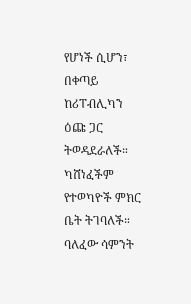የሆነች ሲሆን፣ በቀጣይ ከሪፐብሊካን ዕጩ ጋር ትወዳደራለች። ካሸነፈችም የተወካዮች ምክር ቤት ትገባለች።
ባለፈው ሳምንት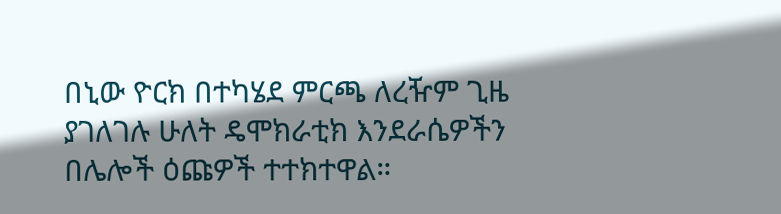በኒው ዮርክ በተካሄደ ምርጫ ለረዥም ጊዜ ያገለገሉ ሁለት ዴሞክራቲክ እንደራሴዎችን በሌሎች ዕጩዎች ተተክተዋል።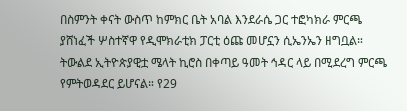በስምንት ቀናት ውስጥ ከምክር ቤት አባል እንደራሴ ጋር ተፎካክራ ምርጫ ያሸነፈች ሦስተኛዋ የዲሞክራቲክ ፓርቲ ዕጩ መሆኗን ሲኤንኤን ዘግቧል። ትውልደ ኢትዮጵያዊቷ ሜላት ኪሮስ በቀጣይ ዓመት ኅዳር ላይ በሚደረግ ምርጫ የምትወዳደር ይሆናል። የ29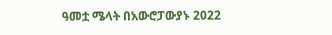ዓመቷ ሜላት በአውሮፓውያኑ 2022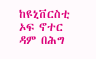ከዩኒቨርስቲ ኦፍ ኖተር ዳም በሕግ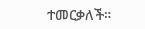ተመርቃለች።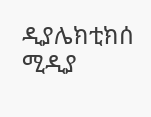ዲያሌክቲክሰ ሚዲያ